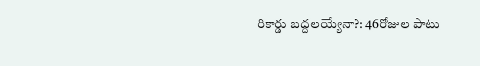రికార్డు బద్దలయ్యేనా?: 46రోజుల పాటు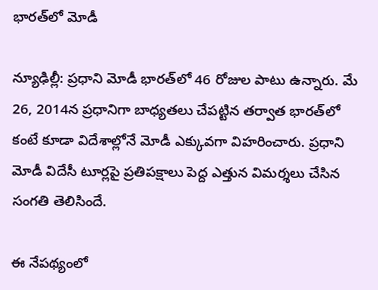భారత్‌లో మోడీ

న్యూఢిల్లీ: ప్రధాని మోడీ భారత్‌లో 46 రోజుల పాటు ఉన్నారు. మే 26, 2014న ప్రధానిగా బాధ్యతలు చేపట్టిన తర్వాత భారత్‌లో కంటే కూడా విదేశాల్లోనే మోడీ ఎక్కువగా విహరించారు. ప్రధాని మోడీ విదేసీ టూర్లపై ప్రతిపక్షాలు పెద్ద ఎత్తున విమర్శలు చేసిన సంగతి తెలిసిందే.

ఈ నేపథ్యంలో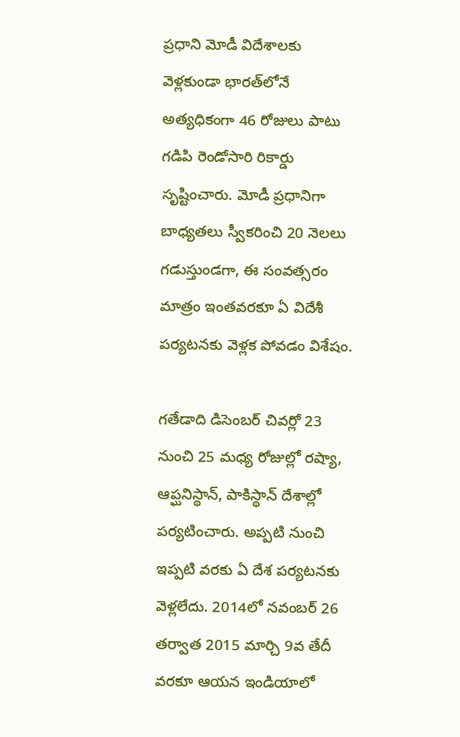ప్రధాని మోడీ విదేశాలకు వెళ్లకుండా భారత్‌లోనే అత్యధికంగా 46 రోజులు పాటు గడిపి రెండోసారి రికార్డు సృష్టించారు. మోడీ ప్రధానిగా బాధ్యతలు స్వీకరించి 20 నెలలు గడుస్తుండగా, ఈ సంవత్సరం మాత్రం ఇంతవరకూ ఏ విదేశీ పర్యటనకు వెళ్లక పోవడం విశేషం.

గతేడాది డిసెంబర్ చివర్లో 23 నుంచి 25 మధ్య రోజుల్లో రష్యా, ఆప్ఘనిస్థాన్, పాకిస్థాన్ దేశాల్లో పర్యటించారు. అప్పటి నుంచి ఇప్పటి వరకు ఏ దేశ పర్యటనకు వెళ్లలేదు. 2014లో నవంబర్ 26 తర్వాత 2015 మార్చి 9వ తేదీ వరకూ ఆయన ఇండియాలో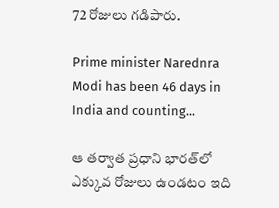72 రోజులు గడిపారు.

Prime minister Narednra Modi has been 46 days in India and counting...

ఆ తర్వాత ప్రధాని భారత్‌లో ఎక్కువ రోజులు ఉండటం ఇది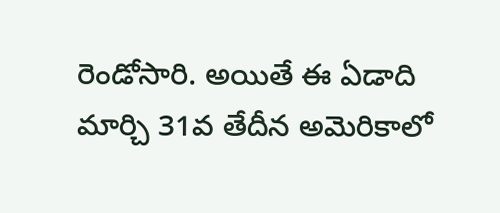రెండోసారి. అయితే ఈ ఏడాది మార్చి 31వ తేదీన అమెరికాలో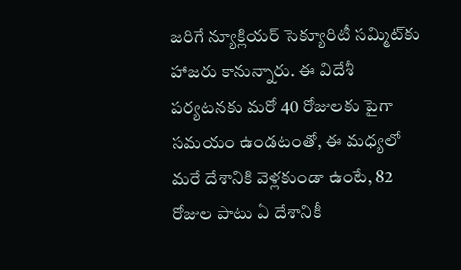జరిగే న్యూక్లియర్ సెక్యూరిటీ సమ్మిట్‌కు హాజరు కానున్నారు. ఈ విదేశీ పర్యటనకు మరో 40 రోజులకు పైగా సమయం ఉండటంతో, ఈ మధ్యలో మరే దేశానికి వెళ్లకుండా ఉంటే, 82 రోజుల పాటు ఏ దేశానికీ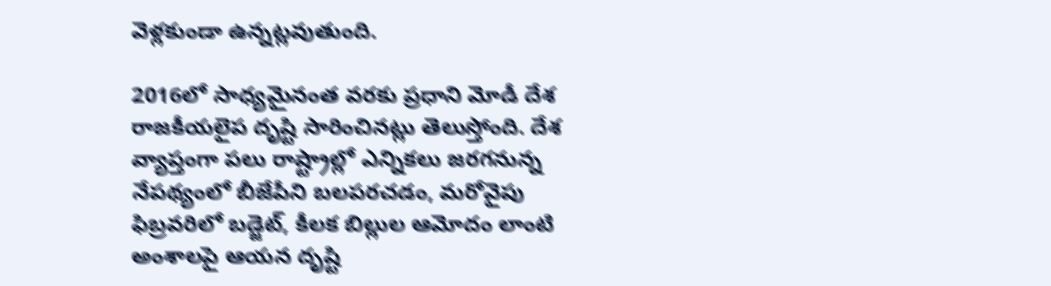వెళ్లకుండా ఉన్నట్లవుతుంది.

2016లో సాధ్యమైనంత వరకు ప్రధాని మోడీ దేశ రాజకీయలైప దృష్టి సారించినట్లు తెలుస్తోంది. దేశ వ్యాప్తంగా పలు రాష్ట్రాల్లో ఎన్నికలు జరగనున్న నేపథ్యంలో బీజేపీని బలపరచడం, మరోవైపు ఫిబ్రవరిలో బడ్జెట్, కీలక బిల్లుల ఆమోదం లాంటి అంశాలపై ఆయన దృష్టి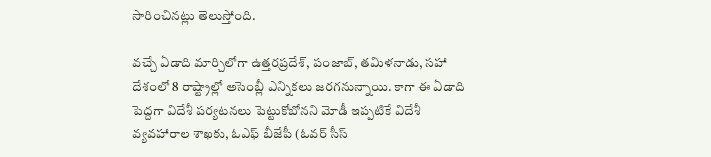సారించినట్లు తెలుస్తోంది.

వచ్చే ఏడాది మార్చిలోగా ఉత్తరప్రదేశ్, పంజాబ్, తమిళనాడు, సహా దేశంలో 8 రాష్ట్రాల్లో అసెంబ్లీ ఎన్నికలు జరగనున్నాయి. కాగా ఈ ఏడాది పెద్దగా విదేశీ పర్యటనలు పెట్టుకోబోనని మోడీ ఇప్పటికే విదేశీ వ్యవహారాల శాఖకు, ఓఎఫ్ బీజేపీ (ఓవర్ సీస్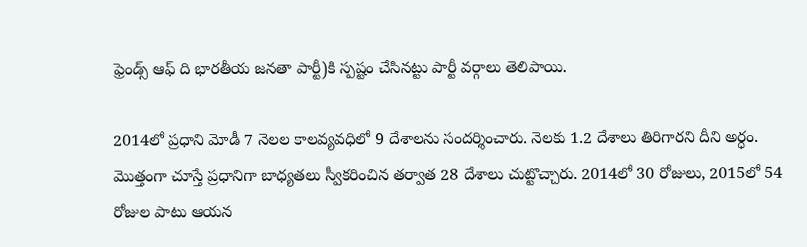ఫ్రెండ్స్ ఆఫ్ ది భారతీయ జనతా పార్టీ)కి స్పష్టం చేసినట్టు పార్టీ వర్గాలు తెలిపాయి.

2014లో ప్రధాని మోడీ 7 నెలల కాలవ్యవధిలో 9 దేశాలను సందర్శించారు. నెలకు 1.2 దేశాలు తిరిగారని దీని అర్ధం. మొత్తంగా చూస్తే ప్రధానిగా బాధ్యతలు స్వీకరించిన తర్వాత 28 దేశాలు చుట్టొచ్చారు. 2014లో 30 రోజులు, 2015లో 54 రోజుల పాటు ఆయన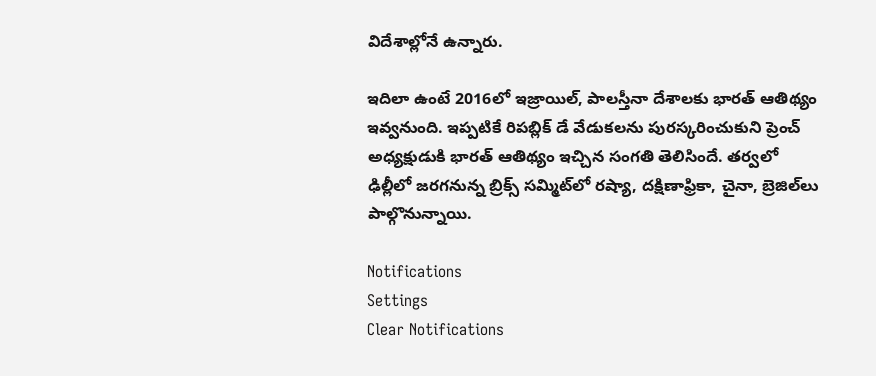విదేశాల్లోనే ఉన్నారు.

ఇదిలా ఉంటే 2016లో ఇజ్రాయిల్, పాలస్తీనా దేశాలకు భారత్ ఆతిథ్యం ఇవ్వనుంది. ఇప్పటికే రిపబ్లిక్ డే వేడుకలను పురస్కరించుకుని ప్రెంచ్ అధ్యక్షుడుకి భారత్ ఆతిథ్యం ఇచ్చిన సంగతి తెలిసిందే. తర్వలో ఢిల్లీలో జరగనున్న బ్రిక్స్ సమ్మిట్‌లో రష్యా, దక్షిణాఫ్రికా, చైనా, బ్రెజిల్‌లు పాల్గొనున్నాయి.

Notifications
Settings
Clear Notifications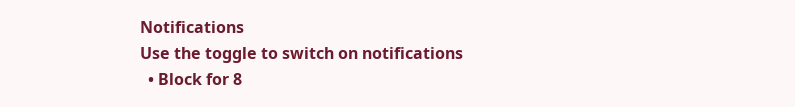Notifications
Use the toggle to switch on notifications
  • Block for 8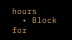hours
  • Block for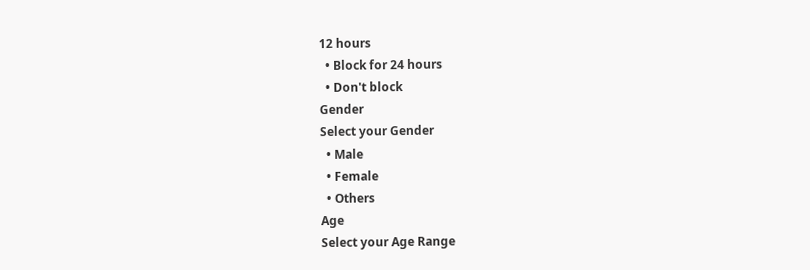12 hours
  • Block for 24 hours
  • Don't block
Gender
Select your Gender
  • Male
  • Female
  • Others
Age
Select your Age Range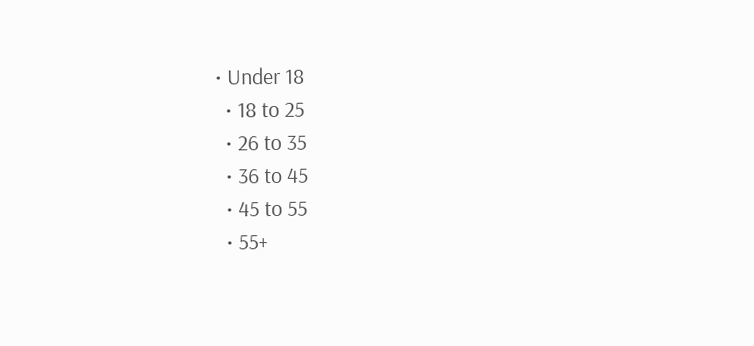• Under 18
  • 18 to 25
  • 26 to 35
  • 36 to 45
  • 45 to 55
  • 55+